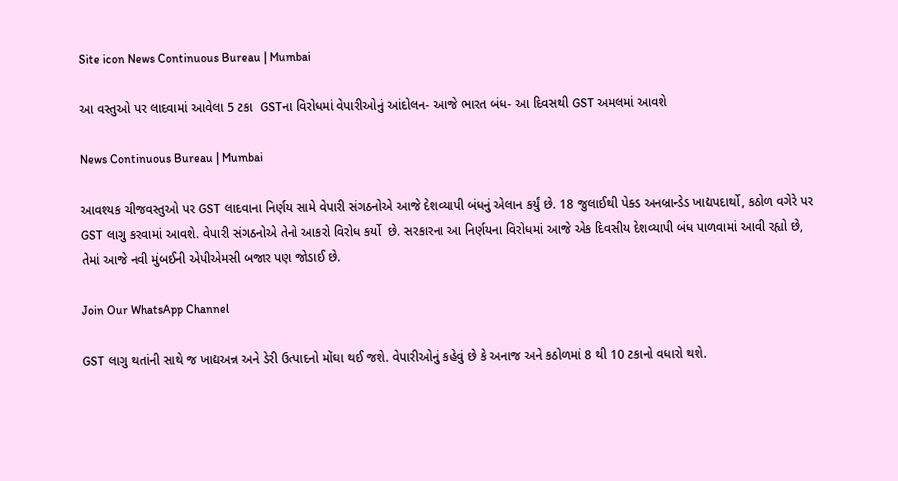Site icon News Continuous Bureau | Mumbai

આ વસ્તુઓ પર લાદવામાં આવેલા 5 ટકા  GSTના વિરોધમાં વેપારીઓનું આંદોલન- આજે ભારત બંધ- આ દિવસથી GST અમલમાં આવશે

News Continuous Bureau | Mumbai

આવશ્યક ચીજવસ્તુઓ પર GST લાદવાના નિર્ણય સામે વેપારી સંગઠનોએ આજે દેશવ્યાપી બંધનું એલાન કર્યું છે. 18 જુલાઈથી પેક્ડ અનબ્રાન્ડેડ ખાદ્યપદાર્થો, કઠોળ વગેરે પર GST લાગુ કરવામાં આવશે. વેપારી સંગઠનોએ તેનો આકરો વિરોધ કર્યો  છે. સરકારના આ નિર્ણયના વિરોધમાં આજે એક દિવસીય દેશવ્યાપી બંધ પાળવામાં આવી રહ્યો છે, તેમાં આજે નવી મુંબઈની એપીએમસી બજાર પણ જોડાઈ છે.

Join Our WhatsApp Channel

GST લાગુ થતાંની સાથે જ ખાદ્યઅન્ન અને ડેરી ઉત્પાદનો મોંઘા થઈ જશે. વેપારીઓનું કહેવું છે કે અનાજ અને કઠોળમાં 8 થી 10 ટકાનો વધારો થશે.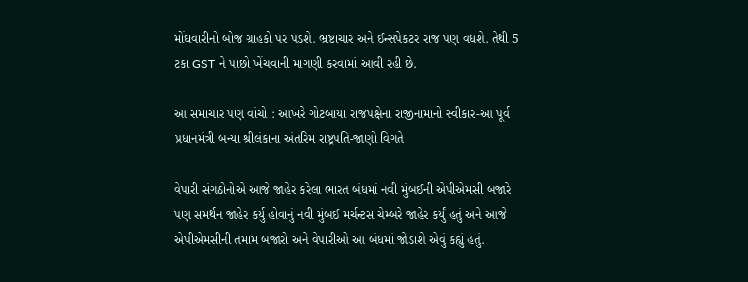મોંઘવારીનો બોજ ગ્રાહકો પર પડશે. ભ્રષ્ટાચાર અને ઈન્સપેકટર રાજ પણ વધશે. તેથી 5 ટકા GST ને પાછો ખેંચવાની માગણી કરવામાં આવી રહી છે.

આ સમાચાર પણ વાંચો : આખરે ગોટબાયા રાજપક્ષેના રાજીનામાનો સ્વીકાર-આ પૂર્વ પ્રધાનમંત્રી બન્યા શ્રીલંકાના અંતરિમ રાષ્ટ્રપતિ-જાણો વિગતે

વેપારી સંગઠોનોએ આજે જાહેર કરેલા ભારત બંધમાં નવી મુંબઈની એપીએમસી બજારે પણ સમર્થન જાહેર કર્યુ હોવાનું નવી મુંબઈ મર્ચન્ટસ ચેમ્બરે જાહેર કર્યું હતું અને આજે એપીએમસીની તમામ બજારો અને વેપારીઓ આ બંધમાં જોડાશે એવું કહ્યું હતું.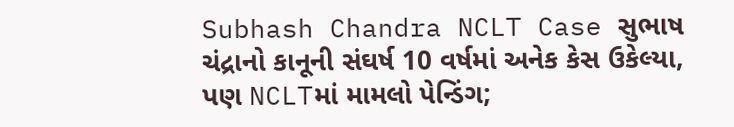Subhash Chandra NCLT Case સુભાષ ચંદ્રાનો કાનૂની સંઘર્ષ 10 વર્ષમાં અનેક કેસ ઉકેલ્યા, પણ NCLTમાં મામલો પેન્ડિંગ;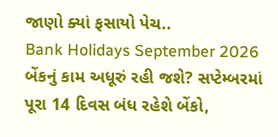જાણો ક્યાં ફસાયો પેચ..
Bank Holidays September 2026 બેંકનું કામ અધૂરું રહી જશે? સપ્ટેમ્બરમાં પૂરા 14 દિવસ બંધ રહેશે બેંકો,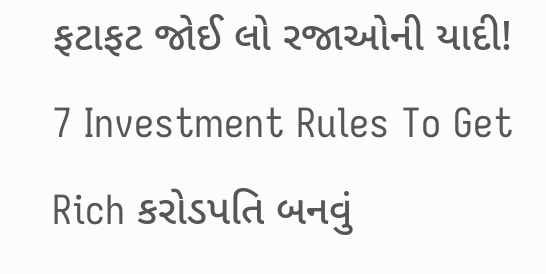ફટાફટ જોઈ લો રજાઓની યાદી!
7 Investment Rules To Get Rich કરોડપતિ બનવું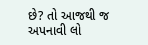છે? તો આજથી જ અપનાવી લો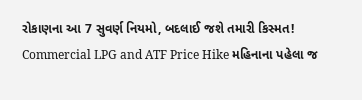રોકાણના આ 7 સુવર્ણ નિયમો, બદલાઈ જશે તમારી કિસ્મત!
Commercial LPG and ATF Price Hike મહિનાના પહેલા જ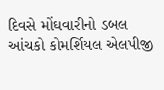દિવસે મોંઘવારીનો ડબલ આંચકો કોમર્શિયલ એલપીજી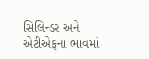સિલિન્ડર અને એટીએફના ભાવમાં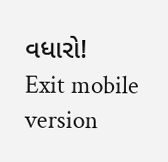વધારો!
Exit mobile version